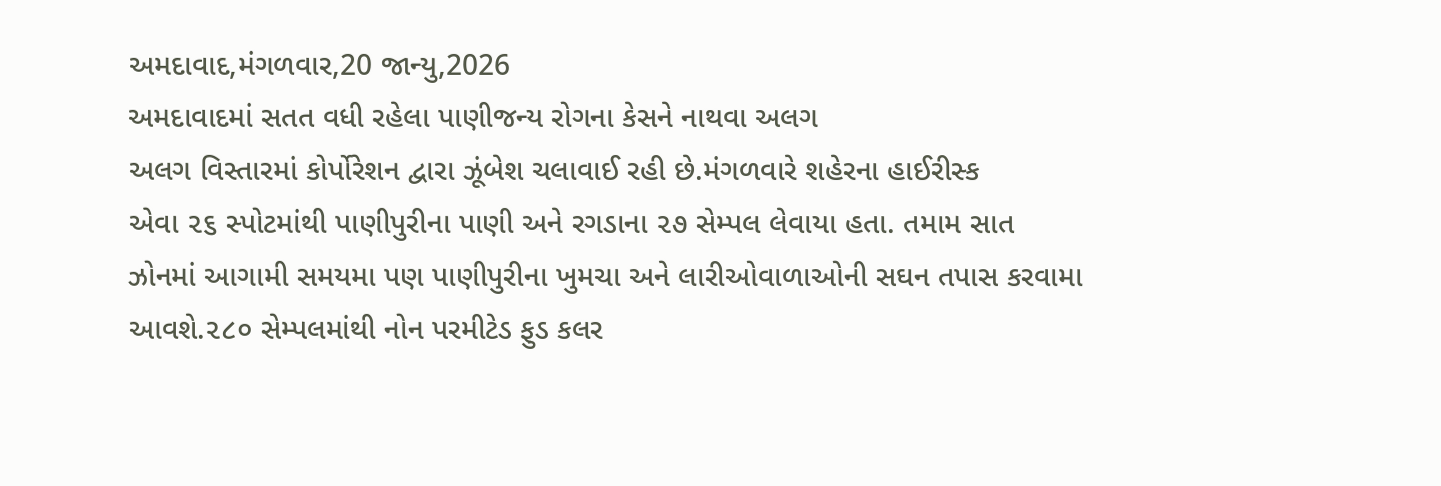અમદાવાદ,મંગળવાર,20 જાન્યુ,2026
અમદાવાદમાં સતત વધી રહેલા પાણીજન્ય રોગના કેસને નાથવા અલગ
અલગ વિસ્તારમાં કોર્પોરેશન દ્વારા ઝૂંબેશ ચલાવાઈ રહી છે.મંગળવારે શહેરના હાઈરીસ્ક
એવા ૨૬ સ્પોટમાંથી પાણીપુરીના પાણી અને રગડાના ૨૭ સેમ્પલ લેવાયા હતા. તમામ સાત
ઝોનમાં આગામી સમયમા પણ પાણીપુરીના ખુમચા અને લારીઓવાળાઓની સઘન તપાસ કરવામા
આવશે.૨૮૦ સેમ્પલમાંથી નોન પરમીટેડ ફુડ કલર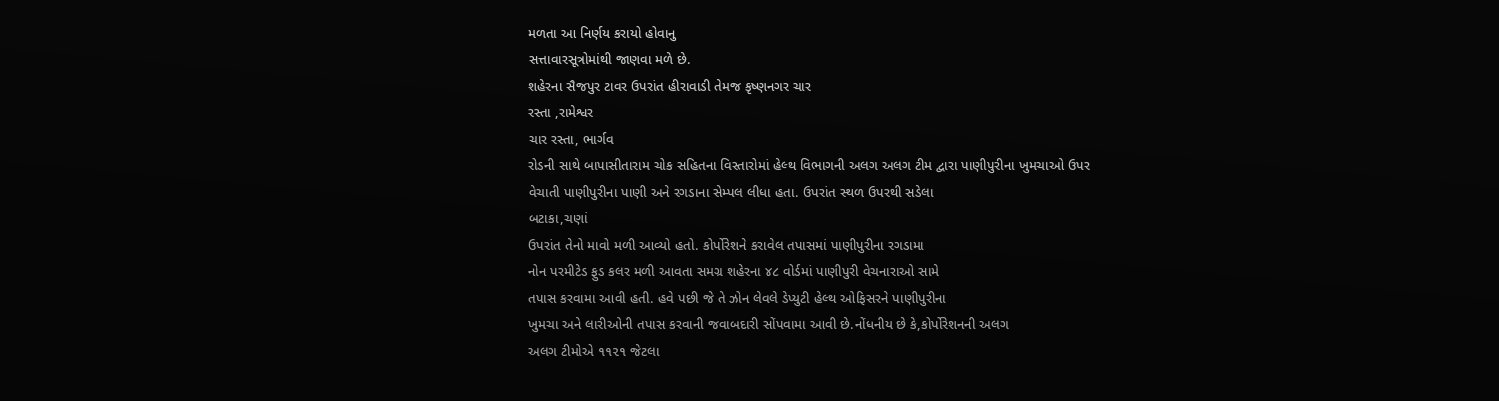મળતા આ નિર્ણય કરાયો હોવાનુ
સત્તાવારસૂત્રોમાંથી જાણવા મળે છે.
શહેરના સૈજપુર ટાવર ઉપરાંત હીરાવાડી તેમજ કૃષ્ણનગર ચાર
રસ્તા ,રામેશ્વર
ચાર રસ્તા, ભાર્ગવ
રોડની સાથે બાપાસીતારામ ચોક સહિતના વિસ્તારોમાં હેલ્થ વિભાગની અલગ અલગ ટીમ દ્વારા પાણીપુરીના ખુમચાઓ ઉપર
વેચાતી પાણીપુરીના પાણી અને રગડાના સેમ્પલ લીધા હતા. ઉપરાંત સ્થળ ઉપરથી સડેલા
બટાકા,ચણાં
ઉપરાંત તેનો માવો મળી આવ્યો હતો. કોર્પોરેશને કરાવેલ તપાસમાં પાણીપુરીના રગડામા
નોન પરમીટેડ ફુડ કલર મળી આવતા સમગ્ર શહેરના ૪૮ વોર્ડમાં પાણીપુરી વેચનારાઓ સામે
તપાસ કરવામા આવી હતી. હવે પછી જે તે ઝોન લેવલે ડેપ્યુટી હેલ્થ ઓફિસરને પાણીપુરીના
ખુમચા અને લારીઓની તપાસ કરવાની જવાબદારી સોંપવામા આવી છે.નોંધનીય છે કે,કોર્પોરેશનની અલગ
અલગ ટીમોએ ૧૧૨૧ જેટલા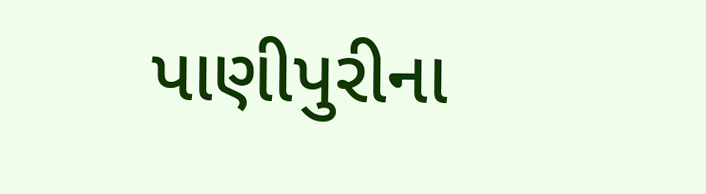પાણીપુરીના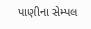પાણીના સેમ્પલ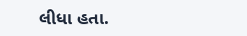લીધા હતા.